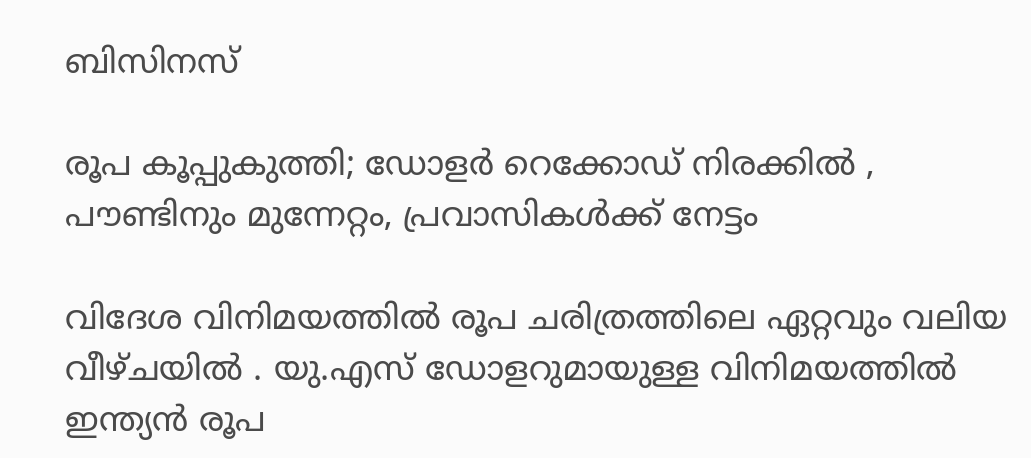ബിസിനസ്‌

രൂപ കൂപ്പുകുത്തി; ഡോളര്‍ റെക്കോഡ് നിരക്കില്‍ , പൗണ്ടിനും മുന്നേറ്റം, പ്രവാസികള്‍ക്ക് നേട്ടം

വിദേശ വിനിമയത്തില്‍ രൂപ ചരിത്രത്തിലെ ഏറ്റവും വലിയ വീഴ്ചയില്‍ . യു.എസ് ഡോളറുമായുള്ള വിനിമയത്തില്‍ ഇന്ത്യന്‍ രൂപ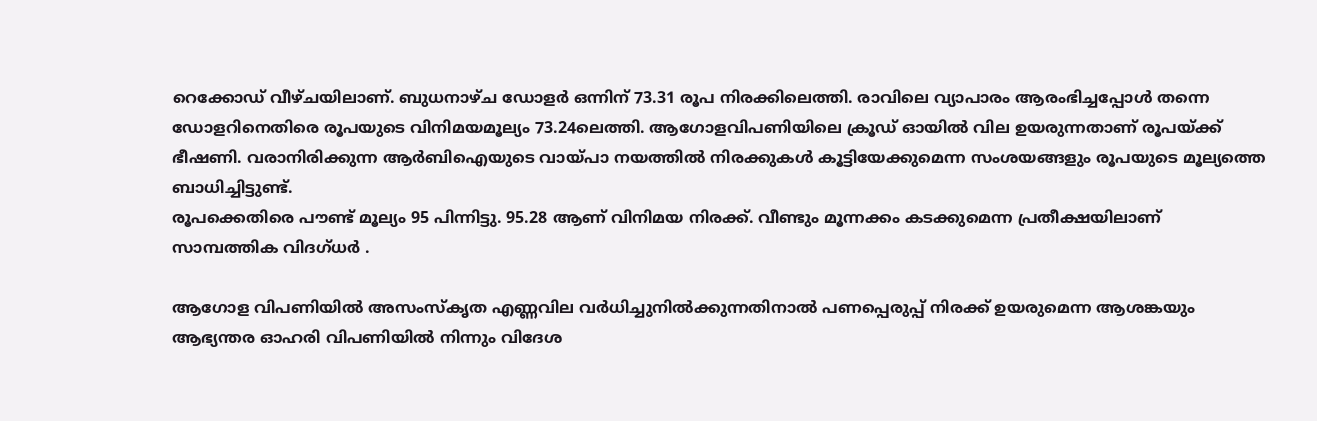റെക്കോഡ് വീഴ്ചയിലാണ്. ബുധനാഴ്ച ഡോളര്‍ ഒന്നിന് 73.31 രൂപ നിരക്കിലെത്തി. രാവിലെ വ്യാപാരം ആരംഭിച്ചപ്പോള്‍ തന്നെ ഡോളറിനെതിരെ രൂപയുടെ വിനിമയമൂല്യം 73.24ലെത്തി. ആഗോളവിപണിയിലെ ക്രൂഡ് ഓയില്‍ വില ഉയരുന്നതാണ് രൂപയ്ക്ക് ഭീഷണി. വരാനിരിക്കുന്ന ആര്‍ബിഐയുടെ വായ്പാ നയത്തില്‍ നിരക്കുകള്‍ കൂട്ടിയേക്കുമെന്ന സംശയങ്ങളും രൂപയുടെ മൂല്യത്തെ ബാധിച്ചിട്ടുണ്ട്.
രൂപക്കെതിരെ പൗണ്ട് മൂല്യം 95 പിന്നിട്ടു. 95.28 ആണ് വിനിമയ നിരക്ക്. വീണ്ടും മൂന്നക്കം കടക്കുമെന്ന പ്രതീക്ഷയിലാണ് സാമ്പത്തിക വിദഗ്ധര്‍ .

ആഗോള വിപണിയില്‍ അസംസ്‌കൃത എണ്ണവില വര്‍ധിച്ചുനില്‍ക്കുന്നതിനാല്‍ പണപ്പെരുപ്പ് നിരക്ക് ഉയരുമെന്ന ആശങ്കയും ആഭ്യന്തര ഓഹരി വിപണിയില്‍ നിന്നും വിദേശ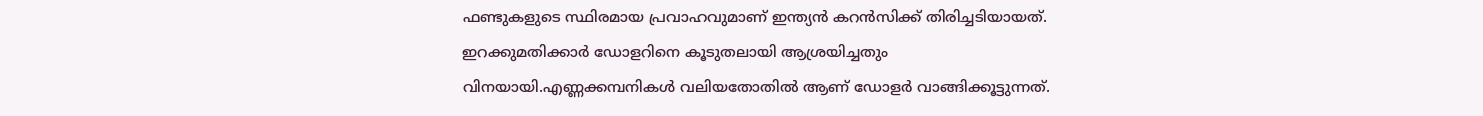ഫണ്ടുകളുടെ സ്ഥിരമായ പ്രവാഹവുമാണ് ഇന്ത്യന്‍ കറന്‍സിക്ക് തിരിച്ചടിയായത്. ഇറക്കുമതിക്കാര്‍ ഡോളറിനെ കൂടുതലായി ആശ്രയിച്ചതും വിനയായി.എണ്ണക്കമ്പനികള്‍ വലിയതോതില്‍ ആണ് ഡോളര്‍ വാങ്ങിക്കൂട്ടുന്നത്.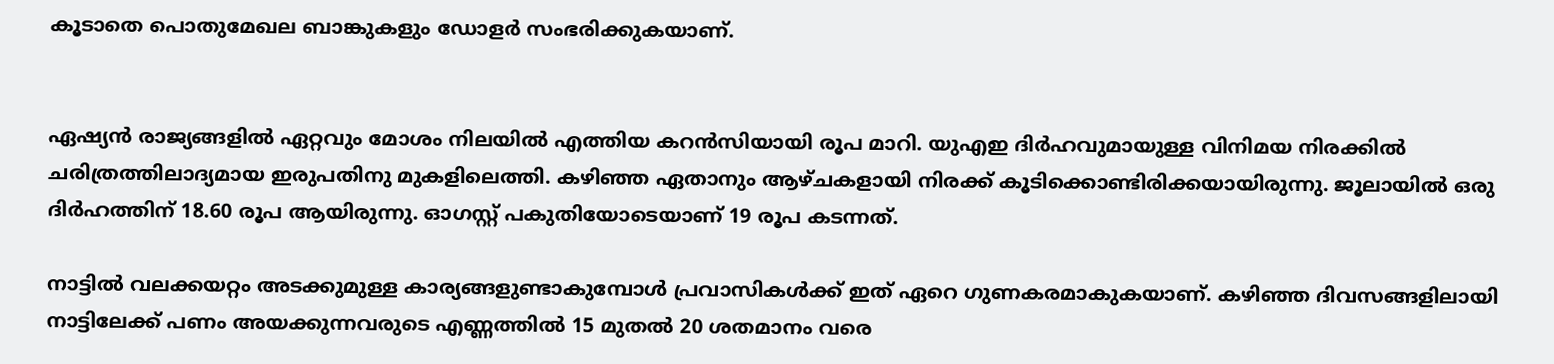കൂടാതെ പൊതുമേഖല ബാങ്കുകളും ഡോളര്‍ സംഭരിക്കുകയാണ്.


ഏഷ്യന്‍ രാജ്യങ്ങളില്‍ ഏറ്റവും മോശം നിലയില്‍ എത്തിയ കറന്‍സിയായി രൂപ മാറി. യുഎഇ ദിര്‍ഹവുമായുള്ള വിനിമയ നിരക്കില്‍ ചരിത്രത്തിലാദ്യമായ ഇരുപതിനു മുകളിലെത്തി. കഴിഞ്ഞ ഏതാനും ആഴ്ചകളായി നിരക്ക് കൂടിക്കൊണ്ടിരിക്കയായിരുന്നു. ജൂലായില്‍ ഒരു ദിര്‍ഹത്തിന് 18.60 രൂപ ആയിരുന്നു. ഓഗസ്റ്റ് പകുതിയോടെയാണ് 19 രൂപ കടന്നത്.

നാട്ടില്‍ വലക്കയറ്റം അടക്കുമുള്ള കാര്യങ്ങളുണ്ടാകുമ്പോള്‍ പ്രവാസികള്‍ക്ക് ഇത് ഏറെ ഗുണകരമാകുകയാണ്. കഴിഞ്ഞ ദിവസങ്ങളിലായി നാട്ടിലേക്ക് പണം അയക്കുന്നവരുടെ എണ്ണത്തില്‍ 15 മുതല്‍ 20 ശതമാനം വരെ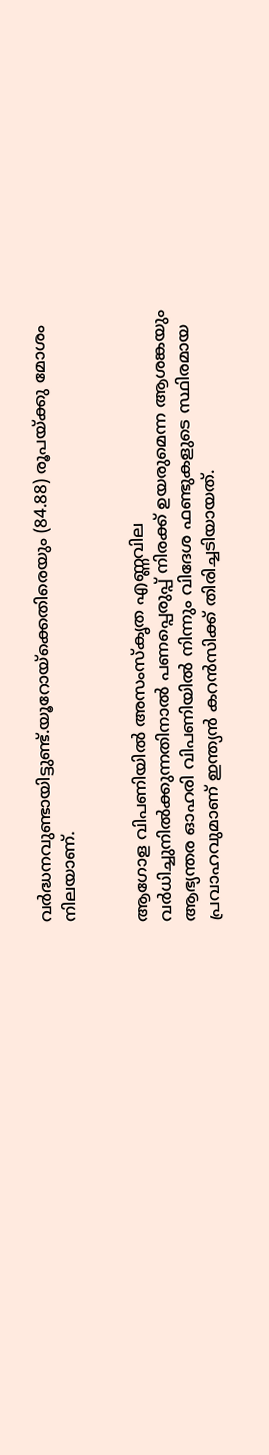വര്‍ദ്ധനവുണ്ടായിട്ടുണ്ട്.യൂറോയ്ക്കെതിരെയും (84.88) രൂപയ്ക്കു മോശം നിലയാണ്.


ആഗോള വിപണിയില്‍ അസംസ്‌കൃത എണ്ണവില വര്‍ധിച്ചുനില്‍ക്കുന്നതിനാല്‍ പണപ്പെരുപ്പ് നിരക്ക് ഉയരുമെന്ന ആശങ്കയും ആഭ്യന്തര ഓഹരി വിപണിയില്‍ നിന്നും വിദേശ ഫണ്ടുകളുടെ സ്ഥിരമായ പ്രവാഹവുമാണ് ഇന്ത്യന്‍ കറന്‍സിക്ക് തിരിച്ചടിയായത്.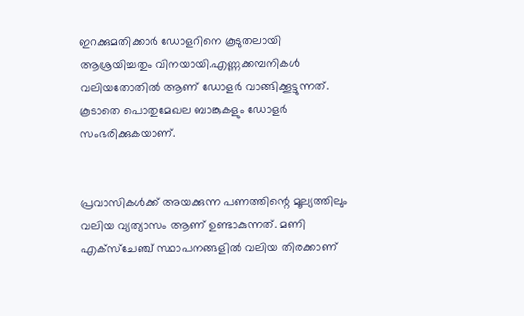ഇറക്കുമതിക്കാര്‍ ഡോളറിനെ കൂടുതലായി ആശ്രയിച്ചതും വിനയായി.എണ്ണക്കമ്പനികള്‍ വലിയതോതില്‍ ആണ് ഡോളര്‍ വാങ്ങിക്കൂട്ടുന്നത്. കൂടാതെ പൊതുമേഖല ബാങ്കുകളും ഡോളര്‍ സംഭരിക്കുകയാണ്.


പ്രവാസികള്‍ക്ക് അയക്കുന്ന പണത്തിന്റെ മൂല്യത്തിലും വലിയ വ്യത്യാസം ആണ് ഉണ്ടാകുന്നത്. മണി എക്‌സ്‌ചേഞ്ച് സ്ഥാപനങ്ങളില്‍ വലിയ തിരക്കാണ്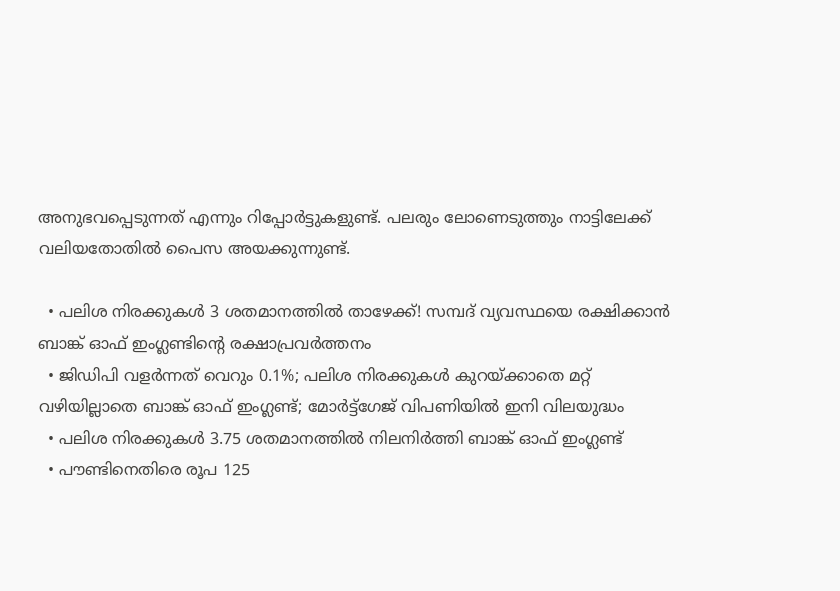അനുഭവപ്പെടുന്നത് എന്നും റിപ്പോര്‍ട്ടുകളുണ്ട്. പലരും ലോണെടുത്തും നാട്ടിലേക്ക് വലിയതോതില്‍ പൈസ അയക്കുന്നുണ്ട്.

  • പലിശ നിരക്കുകള്‍ 3 ശതമാനത്തില്‍ താഴേക്ക്! സമ്പദ് വ്യവസ്ഥയെ രക്ഷിക്കാന്‍ ബാങ്ക് ഓഫ് ഇംഗ്ലണ്ടിന്റെ രക്ഷാപ്രവര്‍ത്തനം
  • ജിഡിപി വളര്‍ന്നത് വെറും 0.1%; പലിശ നിരക്കുകള്‍ കുറയ്ക്കാതെ മറ്റ് വഴിയില്ലാതെ ബാങ്ക് ഓഫ് ഇംഗ്ലണ്ട്; മോര്‍ട്ട്‌ഗേജ് വിപണിയില്‍ ഇനി വിലയുദ്ധം
  • പലിശ നിരക്കുകള്‍ 3.75 ശതമാനത്തില്‍ നിലനിര്‍ത്തി ബാങ്ക് ഓഫ് ഇംഗ്ലണ്ട്
  • പൗണ്ടിനെതിരെ രൂപ 125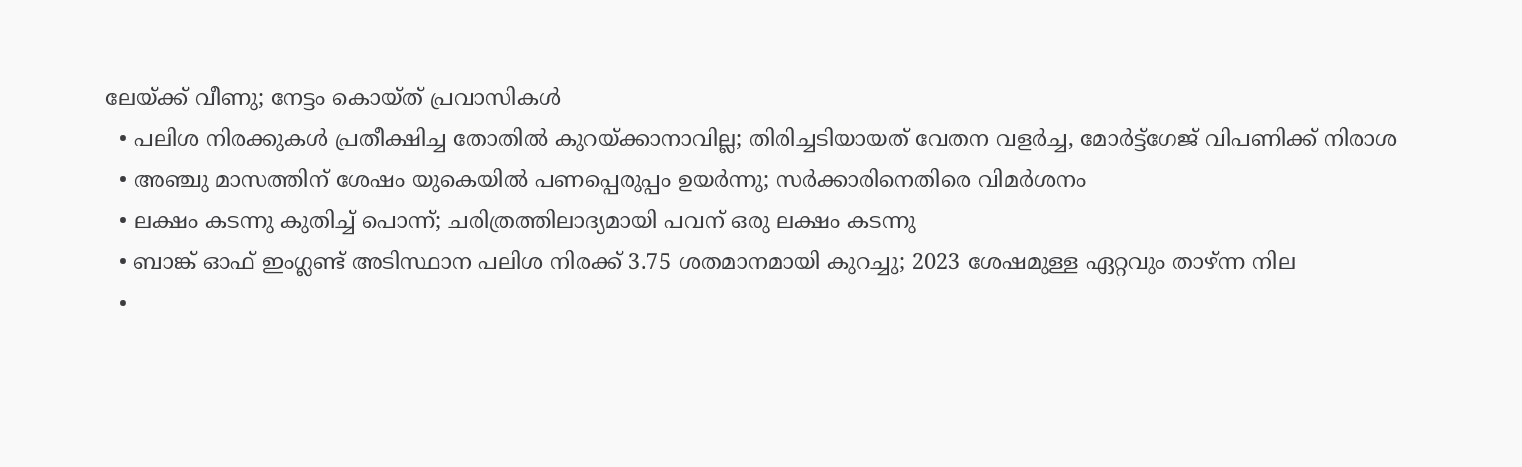ലേയ്ക്ക് വീണു; നേട്ടം കൊയ്ത് പ്രവാസികള്‍
  • പലിശ നിരക്കുകള്‍ പ്രതീക്ഷിച്ച തോതില്‍ കുറയ്ക്കാനാവില്ല; തിരിച്ചടിയായത് വേതന വളര്‍ച്ച, മോര്‍ട്ട്‌ഗേജ് വിപണിക്ക് നിരാശ
  • അഞ്ചു മാസത്തിന് ശേഷം യുകെയില്‍ പണപ്പെരുപ്പം ഉയര്‍ന്നു; സര്‍ക്കാരിനെതിരെ വിമര്‍ശനം
  • ലക്ഷം കടന്നു കുതിച്ച് പൊന്ന്; ചരിത്രത്തിലാദ്യമായി പവന് ഒരു ലക്ഷം കടന്നു
  • ബാങ്ക് ഓഫ് ഇംഗ്ലണ്ട് അടിസ്ഥാന പലിശ നിരക്ക് 3.75 ശതമാനമായി കുറച്ചു; 2023 ശേഷമുള്ള ഏറ്റവും താഴ്ന്ന നില
  •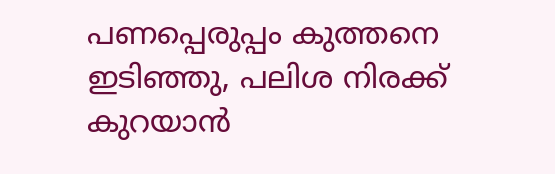പണപ്പെരുപ്പം കുത്തനെ ഇടിഞ്ഞു, പലിശ നിരക്ക് കുറയാന്‍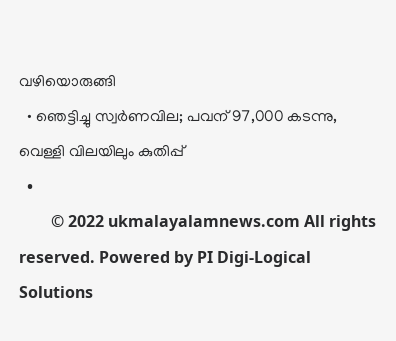വഴിയൊരുങ്ങി
  • ഞെട്ടിച്ചു സ്വര്‍ണവില; പവന് 97,000 കടന്നു, വെള്ളി വിലയിലും കുതിപ്പ്
  •
        © 2022 ukmalayalamnews.com All rights reserved. Powered by PI Digi-Logical Solutions